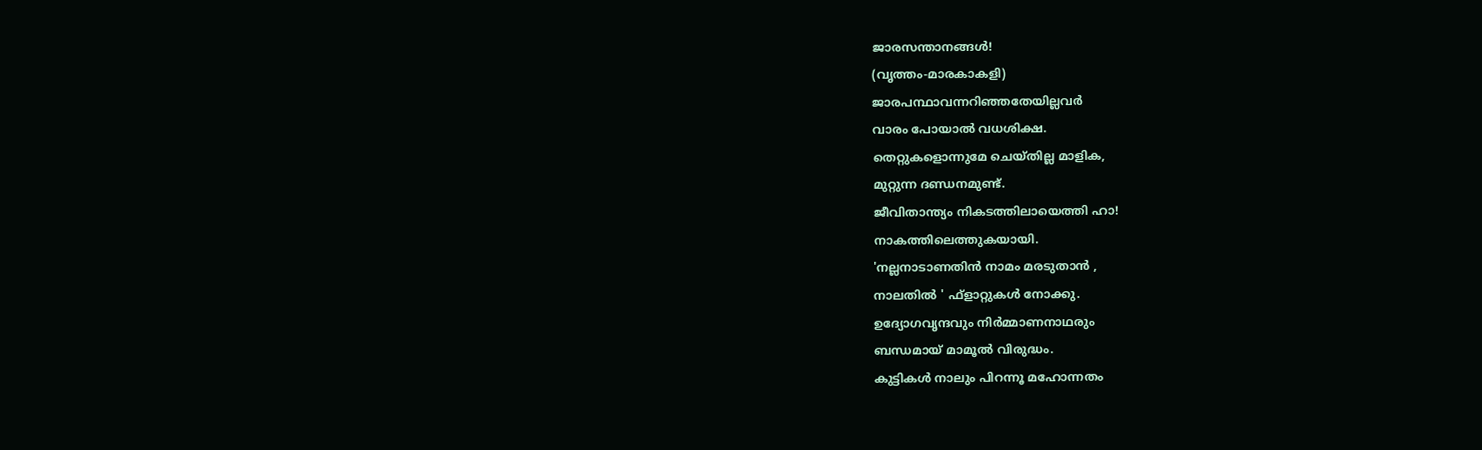ജാരസന്താനങ്ങൾ!
(വൃത്തം-മാരകാകളി)
ജാരപന്ഥാവന്നറിഞ്ഞതേയില്ലവർ
വാരം പോയാൽ വധശിക്ഷ.
തെറ്റുകളൊന്നുമേ ചെയ്തില്ല മാളിക,
മുറ്റുന്ന ദണ്ഡനമുണ്ട്.
ജീവിതാന്ത്യം നികടത്തിലായെത്തി ഹാ!
നാകത്തിലെത്തുകയായി.
'നല്ലനാടാണതിൻ നാമം മരടുതാൻ ,
നാലതിൽ ' ഫ്ളാറ്റുകൾ നോക്കു.
ഉദ്യോഗവൃന്ദവും നിർമ്മാണനാഥരും
ബന്ധമായ് മാമൂൽ വിരുദ്ധം.
കുട്ടികൾ നാലും പിറന്നൂ മഹോന്നതം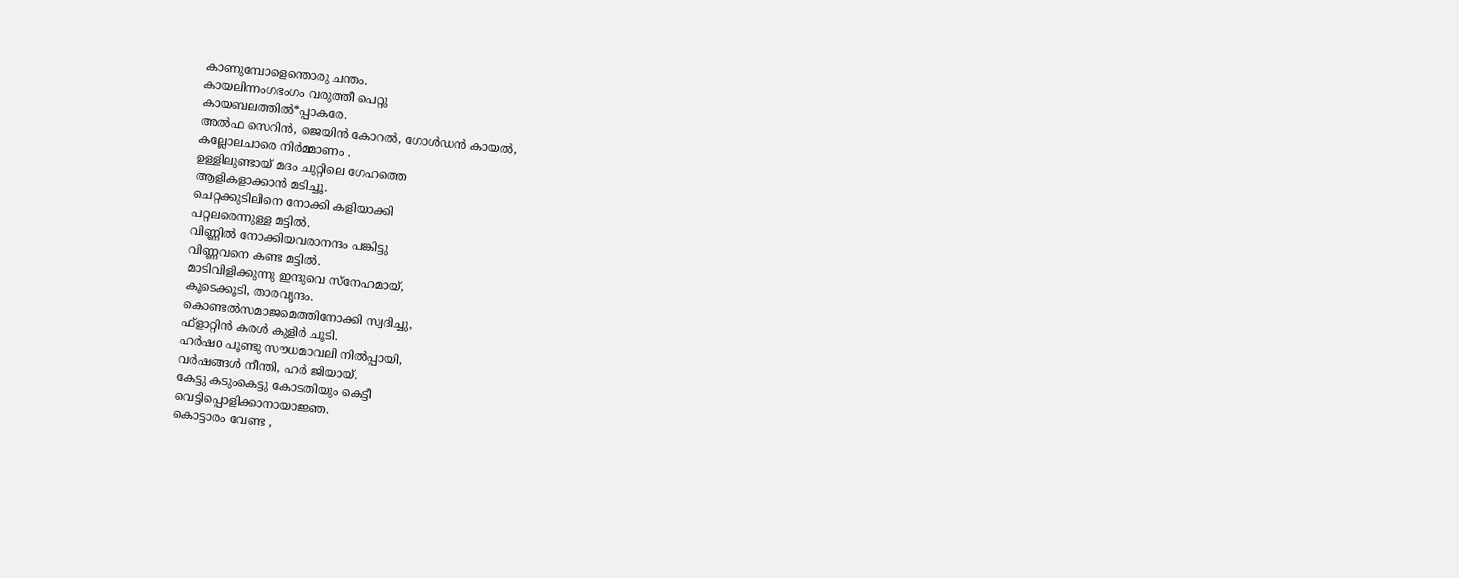കാണുമ്പോളെന്തൊരു ചന്തം.
കായലിന്നംഗഭംഗം വരുത്തീ പെറ്റു
കായബലത്തിൽ*പ്പാകരേ.
അൽഫ സെറിൻ, ജെയിൻ കോറൽ, ഗോൾഡൻ കായൽ,
കല്ലോലചാരെ നിർമ്മാണം .
ഉള്ളിലുണ്ടായ് മദം ചുറ്റിലെ ഗേഹത്തെ
ആളികളാക്കാൻ മടിച്ചൂ.
ചെറ്റക്കുടിലിനെ നോക്കി കളിയാക്കി
പറ്റലരെന്നുള്ള മട്ടിൽ.
വിണ്ണിൽ നോക്കിയവരാനന്ദം പങ്കിട്ടു
വിണ്ണവനെ കണ്ട മട്ടിൽ.
മാടിവിളിക്കുന്നു ഇന്ദുവെ സ്നേഹമായ്,
കൂടെക്കൂടി, താരവൃന്ദം.
കൊണ്ടൽസമാജമെത്തിനോക്കി സ്വദിച്ചു,
ഫ്ളാറ്റിൻ കരൾ കുളിർ ചൂടി.
ഹർഷo പൂണ്ടു സൗധമാവലി നിൽപ്പായി,
വർഷങ്ങൾ നീന്തി, ഹർ ജിയായ്.
കേട്ടു കടുംകെട്ടു കോടതിയും കെട്ടീ
വെട്ടിപ്പൊളിക്കാനായാജ്ഞ.
കൊട്ടാരം വേണ്ട ,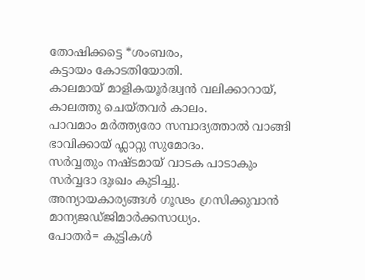തോഷിക്കട്ടെ *ശംബരം,
കട്ടായം കോടതിയോതി.
കാലമായ് മാളികയൂർദ്ധ്വൻ വലിക്കാറായ്,
കാലത്തു ചെയ്തവർ കാലം.
പാവമാം മർത്ത്യരോ സമ്പാദ്യത്താൽ വാങ്ങി
ഭാവിക്കായ് ഫ്ലാറ്റു സുമോദം.
സർവ്വതും നഷ്ടമായ് വാടക പാടാകും
സർവ്വദാ ദുഃഖം കുടിച്ചു.
അന്യായകാര്യങ്ങൾ ഗൂഢം ഗ്രസിക്കുവാൻ
മാന്യജഡ്ജിമാർക്കസാധ്യം.
പോതർ= കുട്ടികൾ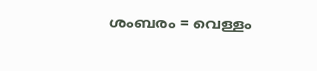ശംബരം = വെള്ളം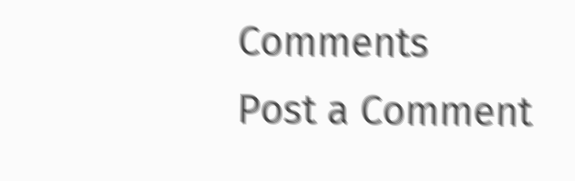Comments
Post a Comment